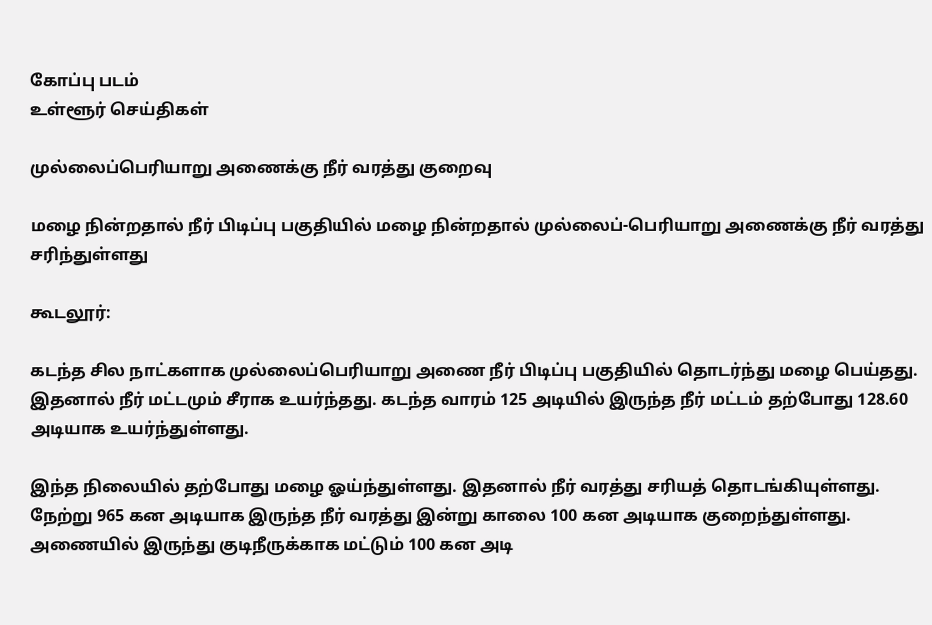கோப்பு படம்
உள்ளூர் செய்திகள்

முல்லைப்பெரியாறு அணைக்கு நீர் வரத்து குறைவு

மழை நின்றதால் நீர் பிடிப்பு பகுதியில் மழை நின்றதால் முல்லைப்-பெரியாறு அணைக்கு நீர் வரத்து சரிந்துள்ளது

கூடலூர்:

கடந்த சில நாட்களாக முல்லைப்பெரியாறு அணை நீர் பிடிப்பு பகுதியில் தொடர்ந்து மழை பெய்தது. இதனால் நீர் மட்டமும் சீராக உயர்ந்தது. கடந்த வாரம் 125 அடியில் இருந்த நீர் மட்டம் தற்போது 128.60 அடியாக உயர்ந்துள்ளது.

இந்த நிலையில் தற்போது மழை ஓய்ந்துள்ளது. இதனால் நீர் வரத்து சரியத் தொடங்கியுள்ளது. நேற்று 965 கன அடியாக இருந்த நீர் வரத்து இன்று காலை 100 கன அடியாக குறைந்துள்ளது. அணையில் இருந்து குடிநீருக்காக மட்டும் 100 கன அடி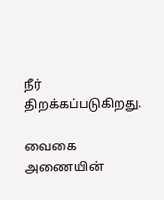நீர் திறக்கப்படுகிறது.

வைகை அணையின்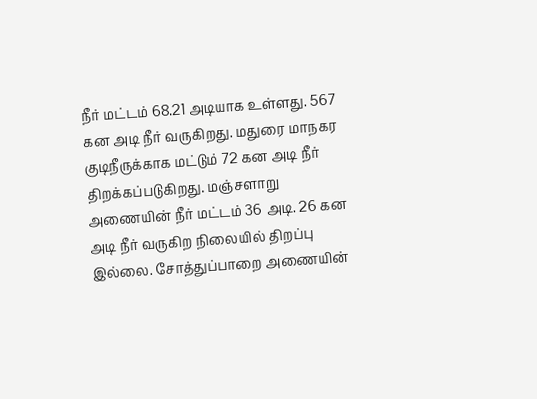நீர் மட்டம் 68.21 அடியாக உள்ளது. 567 கன அடி நீர் வருகிறது. மதுரை மாநகர குடிநீருக்காக மட்டும் 72 கன அடி நீர் திறக்கப்படுகிறது. மஞ்சளாறு அணையின் நீர் மட்டம் 36 அடி. 26 கன அடி நீர் வருகிற நிலையில் திறப்பு இல்லை. சோத்துப்பாறை அணையின்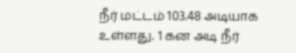நீர் மட்டம் 103.48 அடியாக உள்ளது. 1 கன அடி நீர்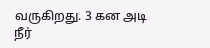வருகிறது. 3 கன அடி நீர்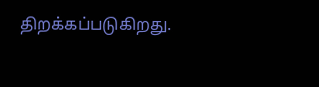திறக்கப்படுகிறது.